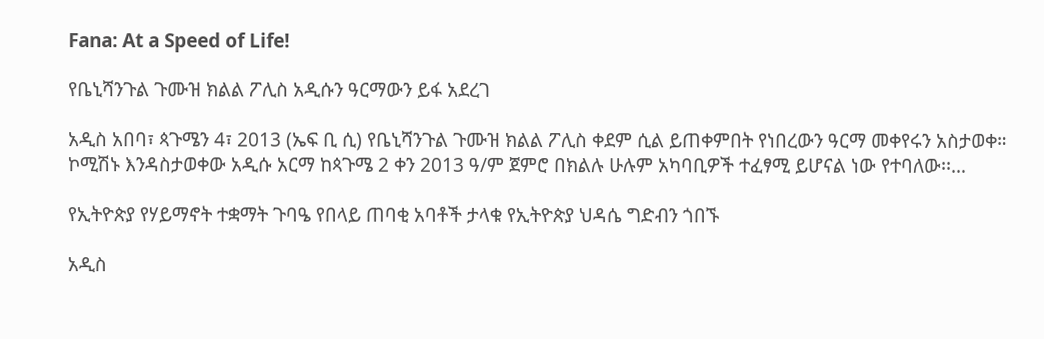Fana: At a Speed of Life!

የቤኒሻንጉል ጉሙዝ ክልል ፖሊስ አዲሱን ዓርማውን ይፋ አደረገ

አዲስ አበባ፣ ጳጉሜን 4፣ 2013 (ኤፍ ቢ ሲ) የቤኒሻንጉል ጉሙዝ ክልል ፖሊስ ቀደም ሲል ይጠቀምበት የነበረውን ዓርማ መቀየሩን አስታወቀ። ኮሚሽኑ እንዳስታወቀው አዲሱ አርማ ከጳጉሜ 2 ቀን 2013 ዓ/ም ጀምሮ በክልሉ ሁሉም አካባቢዎች ተፈፃሚ ይሆናል ነው የተባለው፡፡…

የኢትዮጵያ የሃይማኖት ተቋማት ጉባዔ የበላይ ጠባቂ አባቶች ታላቁ የኢትዮጵያ ህዳሴ ግድብን ጎበኙ

አዲስ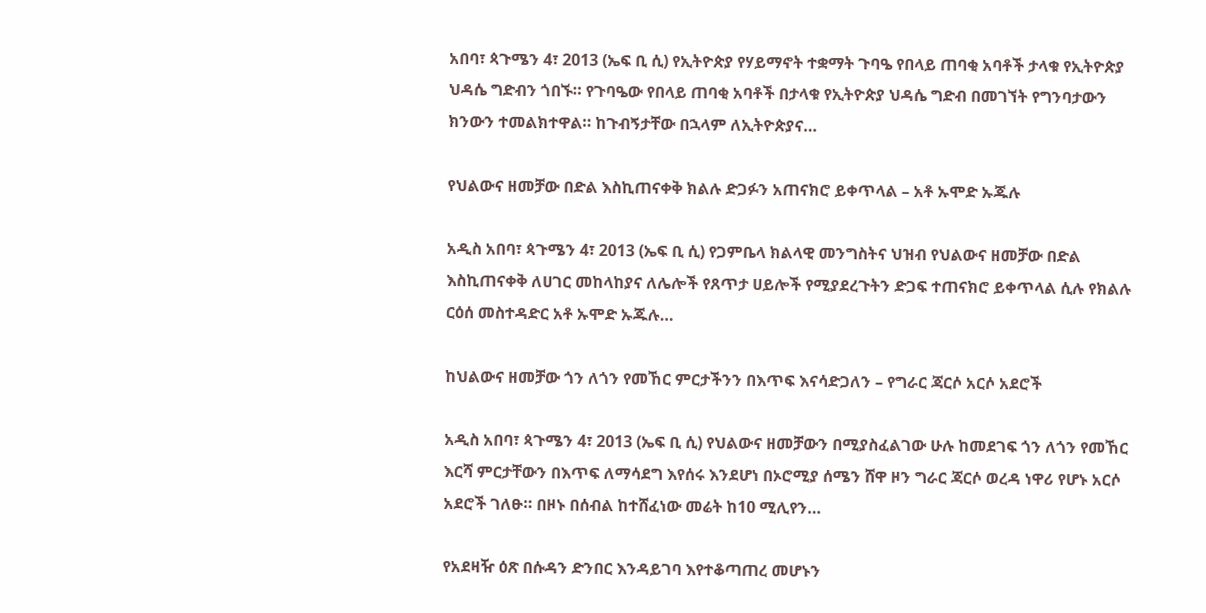አበባ፣ ጳጉሜን 4፣ 2013 (ኤፍ ቢ ሲ) የኢትዮጵያ የሃይማኖት ተቋማት ጉባዔ የበላይ ጠባቂ አባቶች ታላቁ የኢትዮጵያ ህዳሴ ግድብን ጎበኙ። የጉባዔው የበላይ ጠባቂ አባቶች በታላቁ የኢትዮጵያ ህዳሴ ግድብ በመገኘት የግንባታውን ክንውን ተመልክተዋል። ከጉብኝታቸው በኋላም ለኢትዮጵያና…

የህልውና ዘመቻው በድል እስኪጠናቀቅ ክልሉ ድጋፉን አጠናክሮ ይቀጥላል – አቶ ኡሞድ ኡጁሉ

አዲስ አበባ፣ ጳጉሜን 4፣ 2013 (ኤፍ ቢ ሲ) የጋምቤላ ክልላዊ መንግስትና ህዝብ የህልውና ዘመቻው በድል እስኪጠናቀቅ ለሀገር መከላከያና ለሌሎች የጸጥታ ሀይሎች የሚያደረጉትን ድጋፍ ተጠናክሮ ይቀጥላል ሲሉ የክልሉ ርዕሰ መስተዳድር አቶ ኡሞድ ኡጁሉ…

ከህልውና ዘመቻው ጎን ለጎን የመኸር ምርታችንን በእጥፍ እናሳድጋለን – የግራር ጃርሶ አርሶ አደሮች

አዲስ አበባ፣ ጳጉሜን 4፣ 2013 (ኤፍ ቢ ሲ) የህልውና ዘመቻውን በሚያስፈልገው ሁሉ ከመደገፍ ጎን ለጎን የመኸር እርሻ ምርታቸውን በእጥፍ ለማሳደግ እየሰሩ እንደሆነ በኦሮሚያ ሰሜን ሸዋ ዞን ግራር ጃርሶ ወረዳ ነዋሪ የሆኑ አርሶ አደሮች ገለፁ። በዞኑ በሰብል ከተሸፈነው መሬት ከ10 ሚሊየን…

የአደዛዥ ዕጽ በሱዳን ድንበር እንዳይገባ እየተቆጣጠረ መሆኑን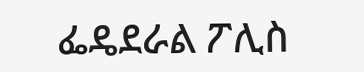ፌዴደራል ፖሊስ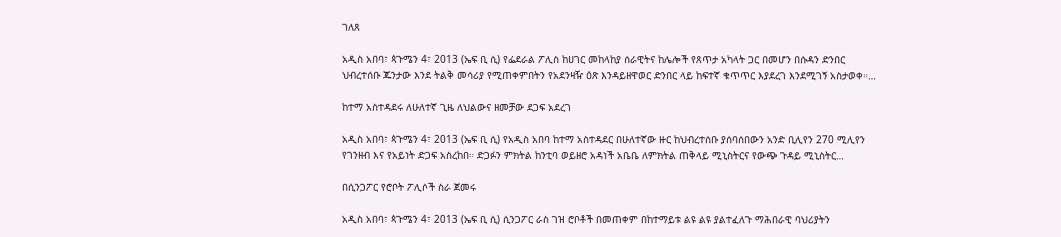ገለጸ

አዲስ አበባ፣ ጳጉሜን 4፣ 2013 (ኤፍ ቢ ሲ) የፌደራል ፖሊስ ከሀገር መከላከያ ሰራዊትና ከሌሎች የጸጥታ አካላት ጋር በመሆን በሱዳን ድንበር   ህብረተሰቡ ጁንታው እንደ ትልቅ መሳሪያ የሚጠቀምበትን የአደንዛዥ ዕጽ እንዳይዘዋወር ድንበር ላይ ከፍተኛ ቁጥጥር እያደረገ እንደሚገኝ አስታወቀ።…

ከተማ አስተዳደሩ ለሁለተኛ ጊዜ ለህልውና ዘመቻው ደጋፍ አደረገ

አዲስ አበባ፣ ጳጉሜን 4፣ 2013 (ኤፍ ቢ ሲ) የአዲስ አበባ ከተማ አስተዳደር በሁለተኛው ዙር ከህብረተሰቡ ያሰባሰበውን አንድ ቢሊየን 270 ሚሊየን የገንዘብ እና የአይነት ድጋፍ አስረከበ። ድጋፉን ምክትል ከንቲባ ወይዘሮ አዳነች አቤቤ ለምክትል ጠቅላይ ሚኒስትርና የውጭ ጉዳይ ሚኒስትር…

በሲንጋፖር የሮቦት ፖሊሶች ስራ ጀመሩ

አዲስ አበባ፣ ጳጉሜን 4፣ 2013 (ኤፍ ቢ ሲ) ሲንጋፖር ራስ ገዝ ሮቦቶች በመጠቀም በከተማይቱ ልዩ ልዩ ያልተፈለጉ ማሕበራዊ ባህሪያትን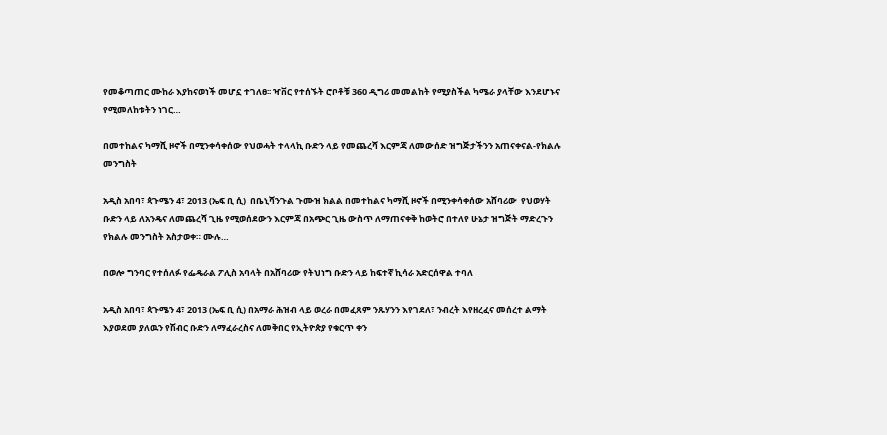የመቆጣጠር ሙከራ እያከናወነች መሆኗ ተገለፀ፡፡ ዣቨር የተሰኙት ሮቦቶቹ 360 ዲግሪ መመልከት የሚያስችል ካሜራ ያላቸው እንደሆኑና የሚመለከቱትን ነገር…

በመተከልና ካማሺ ዞኖች በሚንቀሳቀሰው የህወሓት ተላላኪ ቡድን ላይ የመጨረሻ እርምጃ ለመውሰድ ዝግጅታችንን አጠናቀናል-የክልሉ መንግስት

አዲስ አበባ፣ ጳጉሜን 4፣ 2013 (ኤፍ ቢ ሲ)  በቤኒሻንጉል ጉሙዝ ክልል በመተከልና ካማሺ ዞኖች በሚንቀሳቀሰው አሸባሪው  የህወሃት ቡድን ላይ ለአንዴና ለመጨረሻ ጊዜ የሚወሰደውን እርምጃ በአጭር ጊዜ ውስጥ ለማጠናቀቅ ከወትሮ በተለየ ሁኔታ ዝግጅት ማድረጉን  የክልሉ መንግስት አስታወቀ። ሙሉ…

በወሎ ግንባር የተሰለፉ የፌዴራል ፖሊስ አባላት በአሸባሪው የትህነግ ቡድን ላይ ከፍተኛ ኪሳራ አድርሰዋል ተባለ

አዲስ አበባ፣ ጳጉሜን 4፣ 2013 (ኤፍ ቢ ሲ) በአማራ ሕዝብ ላይ ወረራ በመፈጸም ንጹሃንን እየገደለ፣ ንብረት እየዘረፈና መሰረተ ልማት እያወደመ ያለዉን የሽብር ቡድን ለማፈራረስና ለመቅበር የኢትዮጵያ የቁርጥ ቀን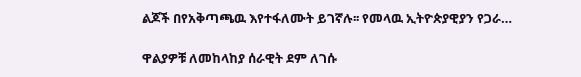ልጆች በየአቅጣጫዉ እየተፋለሙት ይገኛሉ፡፡ የመላዉ ኢትዮጵያዊያን የጋራ…

ዋልያዎቹ ለመከላከያ ሰራዊት ደም ለገሱ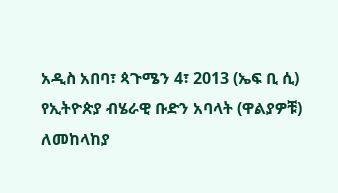አዲስ አበባ፣ ጳጉሜን 4፣ 2013 (ኤፍ ቢ ሲ) የኢትዮጵያ ብሄራዊ ቡድን አባላት (ዋልያዎቹ) ለመከላከያ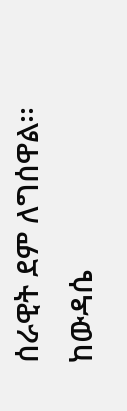ሰራዊት ደም ለግሰዋል፡፡ ከውዳሴ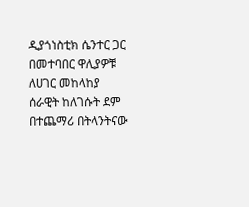ዲያጎነስቲክ ሴንተር ጋር በመተባበር ዋሊያዎቹ ለሀገር መከላከያ ሰራዊት ከለገሱት ደም በተጨማሪ በትላንትናው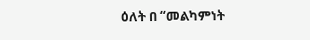ዕለት በ “መልካምነት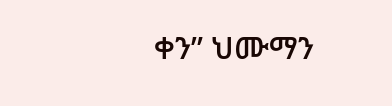ቀን” ህሙማን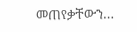መጠየቃቸውን…